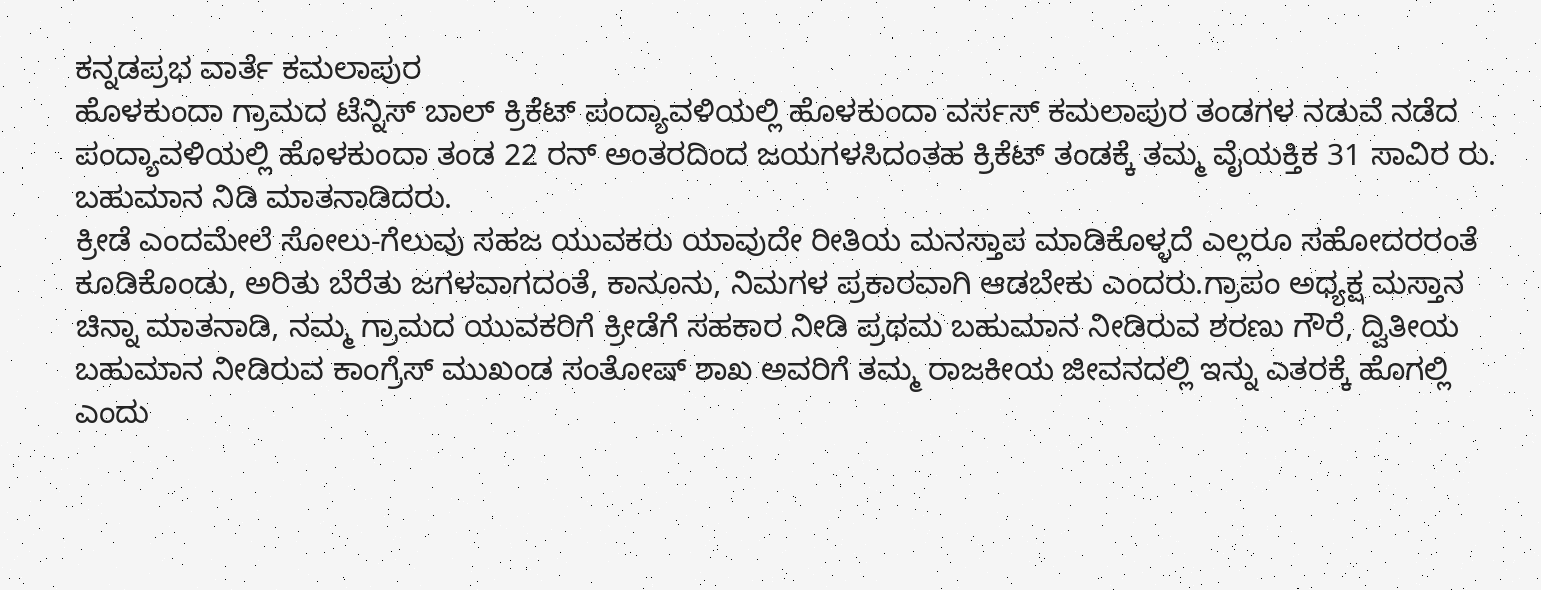ಕನ್ನಡಪ್ರಭ ವಾರ್ತೆ ಕಮಲಾಪುರ
ಹೊಳಕುಂದಾ ಗ್ರಾಮದ ಟೆನ್ನಿಸ್ ಬಾಲ್ ಕ್ರಿಕೆಟ್ ಪಂದ್ಯಾವಳಿಯಲ್ಲಿ ಹೊಳಕುಂದಾ ವರ್ಸಸ್ ಕಮಲಾಪುರ ತಂಡಗಳ ನಡುವೆ ನಡೆದ ಪಂದ್ಯಾವಳಿಯಲ್ಲಿ ಹೊಳಕುಂದಾ ತಂಡ 22 ರನ್ ಅಂತರದಿಂದ ಜಯಗಳಸಿದಂತಹ ಕ್ರಿಕೆಟ್ ತಂಡಕ್ಕೆ ತಮ್ಮ ವೈಯಕ್ತಿಕ 31 ಸಾವಿರ ರು. ಬಹುಮಾನ ನಿಡಿ ಮಾತನಾಡಿದರು.
ಕ್ರೀಡೆ ಎಂದಮೇಲೆ ಸೋಲು-ಗೆಲುವು ಸಹಜ ಯುವಕರು ಯಾವುದೇ ರೀತಿಯ ಮನಸ್ತಾಪ ಮಾಡಿಕೊಳ್ಳದೆ ಎಲ್ಲರೂ ಸಹೋದರರಂತೆ ಕೂಡಿಕೊಂಡು, ಅರಿತು ಬೆರೆತು ಜಗಳವಾಗದಂತೆ, ಕಾನೂನು, ನಿಮಗಳ ಪ್ರಕಾರವಾಗಿ ಆಡಬೇಕು ಎಂದರು.ಗ್ರಾಪಂ ಅಧ್ಯಕ್ಷ ಮಸ್ತಾನ ಚಿನ್ನಾ ಮಾತನಾಡಿ, ನಮ್ಮ ಗ್ರಾಮದ ಯುವಕರಿಗೆ ಕ್ರೀಡೆಗೆ ಸಹಕಾರ ನೀಡಿ ಪ್ರಥಮ ಬಹುಮಾನ ನೀಡಿರುವ ಶರಣು ಗೌರೆ, ದ್ವಿತೀಯ ಬಹುಮಾನ ನೀಡಿರುವ ಕಾಂಗ್ರೆಸ್ ಮುಖಂಡ ಸಂತೋಷ್ ಶಾಖ ಅವರಿಗೆ ತಮ್ಮ ರಾಜಕೀಯ ಜೀವನದಲ್ಲಿ ಇನ್ನು ಎತರಕ್ಕೆ ಹೊಗಲ್ಲಿ ಎಂದು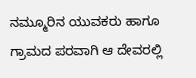ನಮ್ಮೂರಿನ ಯುವಕರು ಹಾಗೂ ಗ್ರಾಮದ ಪರವಾಗಿ ಆ ದೇವರಲ್ಲಿ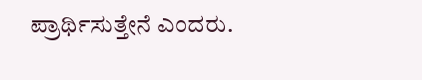ಪ್ರಾರ್ಥಿಸುತ್ತೇನೆ ಎಂದರು.